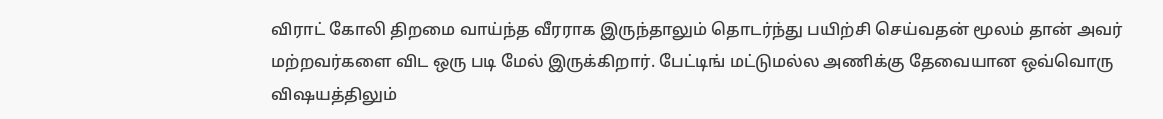விராட் கோலி திறமை வாய்ந்த வீரராக இருந்தாலும் தொடர்ந்து பயிற்சி செய்வதன் மூலம் தான் அவர் மற்றவர்களை விட ஒரு படி மேல் இருக்கிறார். பேட்டிங் மட்டுமல்ல அணிக்கு தேவையான ஒவ்வொரு விஷயத்திலும்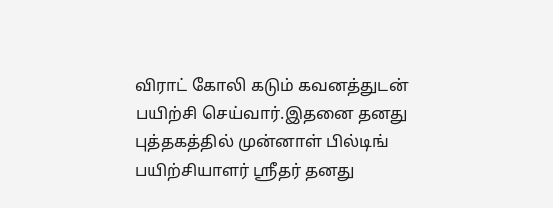விராட் கோலி கடும் கவனத்துடன் பயிற்சி செய்வார்.இதனை தனது புத்தகத்தில் முன்னாள் பில்டிங் பயிற்சியாளர் ஸ்ரீதர் தனது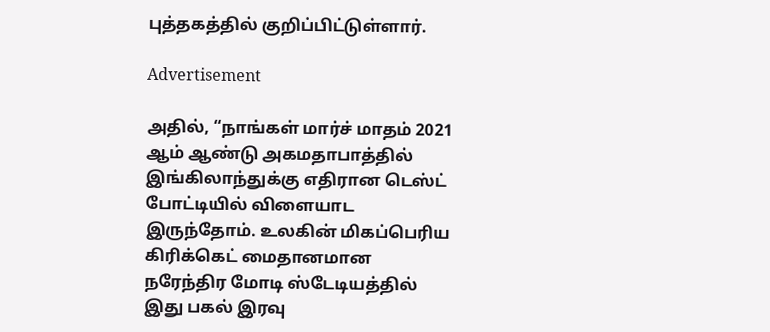புத்தகத்தில் குறிப்பிட்டுள்ளார்.

Advertisement

அதில், “நாங்கள் மார்ச் மாதம் 2021 ஆம் ஆண்டு அகமதாபாத்தில் இங்கிலாந்துக்கு எதிரான டெஸ்ட் போட்டியில் விளையாட இருந்தோம். உலகின் மிகப்பெரிய கிரிக்கெட் மைதானமான நரேந்திர மோடி ஸ்டேடியத்தில் இது பகல் இரவு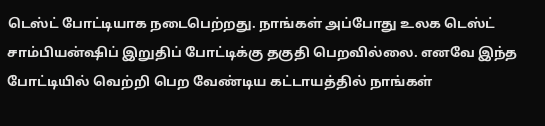டெஸ்ட் போட்டியாக நடைபெற்றது. நாங்கள் அப்போது உலக டெஸ்ட் சாம்பியன்ஷிப் இறுதிப் போட்டிக்கு தகுதி பெறவில்லை. எனவே இந்த போட்டியில் வெற்றி பெற வேண்டிய கட்டாயத்தில் நாங்கள்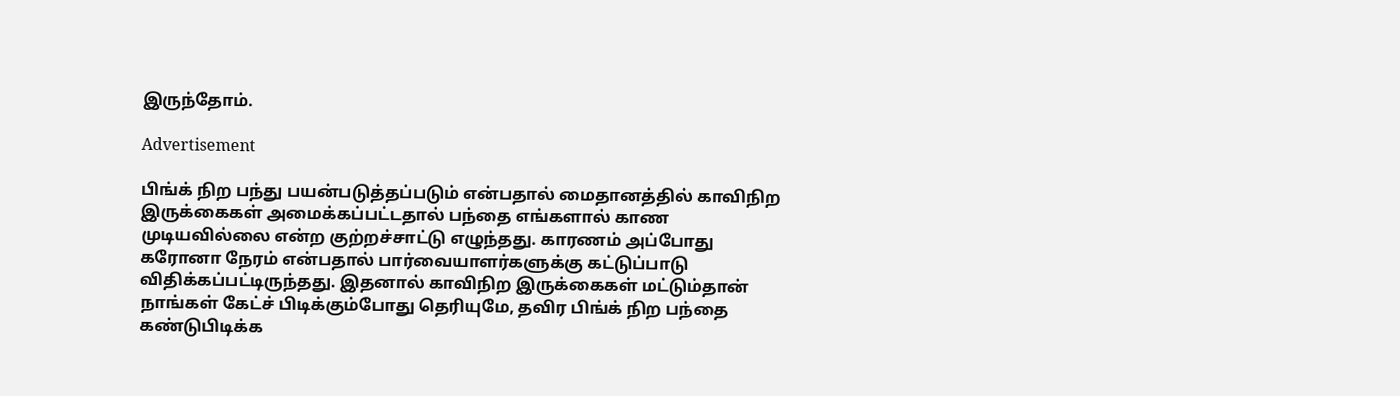இருந்தோம்.

Advertisement

பிங்க் நிற பந்து பயன்படுத்தப்படும் என்பதால் மைதானத்தில் காவிநிற இருக்கைகள் அமைக்கப்பட்டதால் பந்தை எங்களால் காண முடியவில்லை என்ற குற்றச்சாட்டு எழுந்தது. காரணம் அப்போது கரோனா நேரம் என்பதால் பார்வையாளர்களுக்கு கட்டுப்பாடு விதிக்கப்பட்டிருந்தது. இதனால் காவிநிற இருக்கைகள் மட்டும்தான் நாங்கள் கேட்ச் பிடிக்கும்போது தெரியுமே, தவிர பிங்க் நிற பந்தை கண்டுபிடிக்க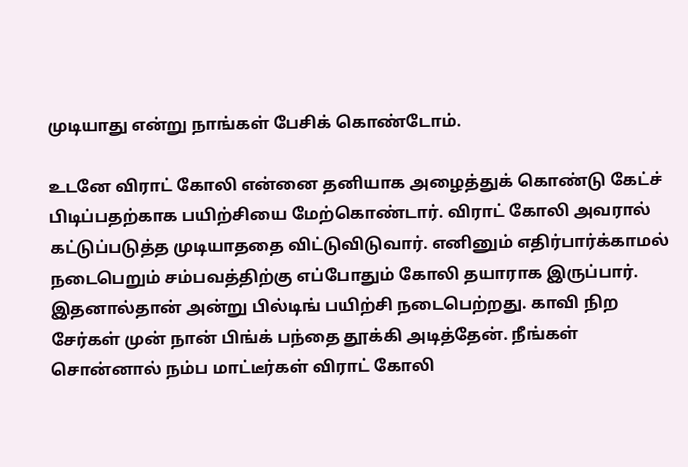முடியாது என்று நாங்கள் பேசிக் கொண்டோம்.

உடனே விராட் கோலி என்னை தனியாக அழைத்துக் கொண்டு கேட்ச் பிடிப்பதற்காக பயிற்சியை மேற்கொண்டார். விராட் கோலி அவரால் கட்டுப்படுத்த முடியாததை விட்டுவிடுவார். எனினும் எதிர்பார்க்காமல் நடைபெறும் சம்பவத்திற்கு எப்போதும் கோலி தயாராக இருப்பார். இதனால்தான் அன்று பில்டிங் பயிற்சி நடைபெற்றது. காவி நிற சேர்கள் முன் நான் பிங்க் பந்தை தூக்கி அடித்தேன். நீங்கள் சொன்னால் நம்ப மாட்டீர்கள் விராட் கோலி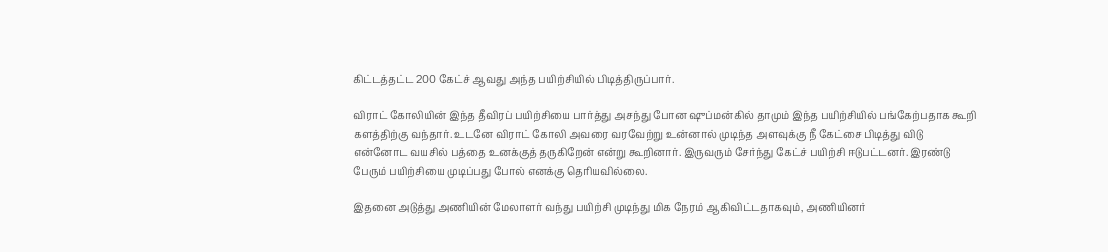கிட்டத்தட்ட 200 கேட்ச் ஆவது அந்த பயிற்சியில் பிடித்திருப்பார்.

விராட் கோலியின் இந்த தீவிரப் பயிற்சியை பார்த்து அசந்து போன ஷுப்மன்கில் தாமும் இந்த பயிற்சியில் பங்கேற்பதாக கூறி களத்திற்கு வந்தார். உடனே விராட் கோலி அவரை வரவேற்று உன்னால் முடிந்த அளவுக்கு நீ கேட்சை பிடித்து விடு என்னோட வயசில் பத்தை உனக்குத் தருகிறேன் என்று கூறினார். இருவரும் சேர்ந்து கேட்ச் பயிற்சி ஈடுபட்டனர். இரண்டு பேரும் பயிற்சியை முடிப்பது போல் எனக்கு தெரியவில்லை.

இதனை அடுத்து அணியின் மேலாளர் வந்து பயிற்சி முடிந்து மிக நேரம் ஆகிவிட்டதாகவும், அணியினர்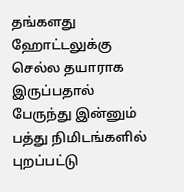தங்களது ஹோட்டலுக்கு செல்ல தயாராக இருப்பதால் பேருந்து இன்னும் பத்து நிமிடங்களில் புறப்பட்டு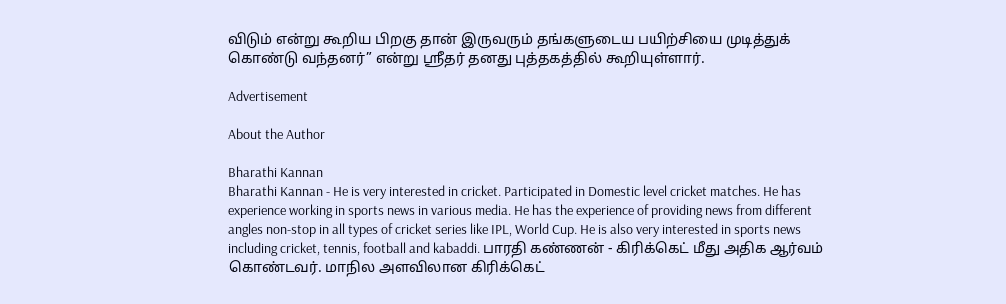விடும் என்று கூறிய பிறகு தான் இருவரும் தங்களுடைய பயிற்சியை முடித்துக் கொண்டு வந்தனர்” என்று ஸ்ரீதர் தனது புத்தகத்தில் கூறியுள்ளார்.

Advertisement

About the Author

Bharathi Kannan
Bharathi Kannan - He is very interested in cricket. Participated in Domestic level cricket matches. He has experience working in sports news in various media. He has the experience of providing news from different angles non-stop in all types of cricket series like IPL, World Cup. He is also very interested in sports news including cricket, tennis, football and kabaddi. பாரதி கண்ணன் - கிரிக்கெட் மீது அதிக ஆர்வம் கொண்டவர். மாநில அளவிலான கிரிக்கெட்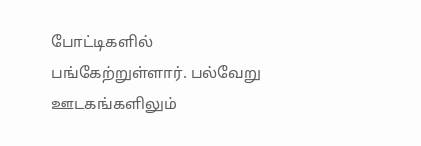போட்டிகளில் பங்கேற்றுள்ளார். பல்வேறு ஊடகங்களிலும்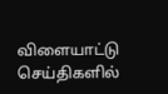விளையாட்டு செய்திகளில்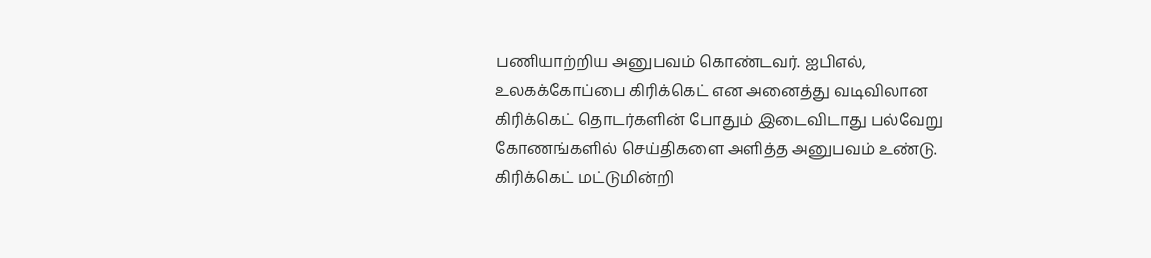பணியாற்றிய அனுபவம் கொண்டவர். ஐபிஎல், உலகக்கோப்பை கிரிக்கெட் என அனைத்து வடிவிலான கிரிக்கெட் தொடர்களின் போதும் இடைவிடாது பல்வேறு கோணங்களில் செய்திகளை அளித்த அனுபவம் உண்டு. கிரிக்கெட் மட்டுமின்றி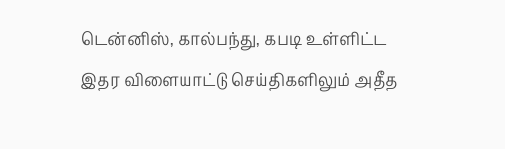டென்னிஸ், கால்பந்து, கபடி உள்ளிட்ட இதர விளையாட்டு செய்திகளிலும் அதீத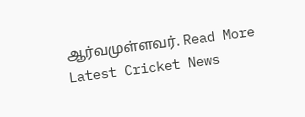ஆர்வமுள்ளவர். Read More
Latest Cricket News